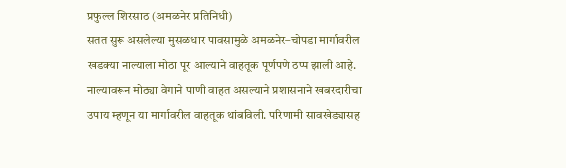प्रफुल्ल शिरसाठ (अमळनेर प्रतिनिधी)
सतत सुरू असलेल्या मुसळधार पावसामुळे अमळनेर–चोपडा मार्गावरील खडक्या नाल्याला मोठा पूर आल्याने वाहतूक पूर्णपणे ठप्प झाली आहे. नाल्यावरून मोठ्या वेगाने पाणी वाहत असल्याने प्रशासनाने खबरदारीचा उपाय म्हणून या मार्गावरील वाहतूक थांबविली. परिणामी सावखेड्यासह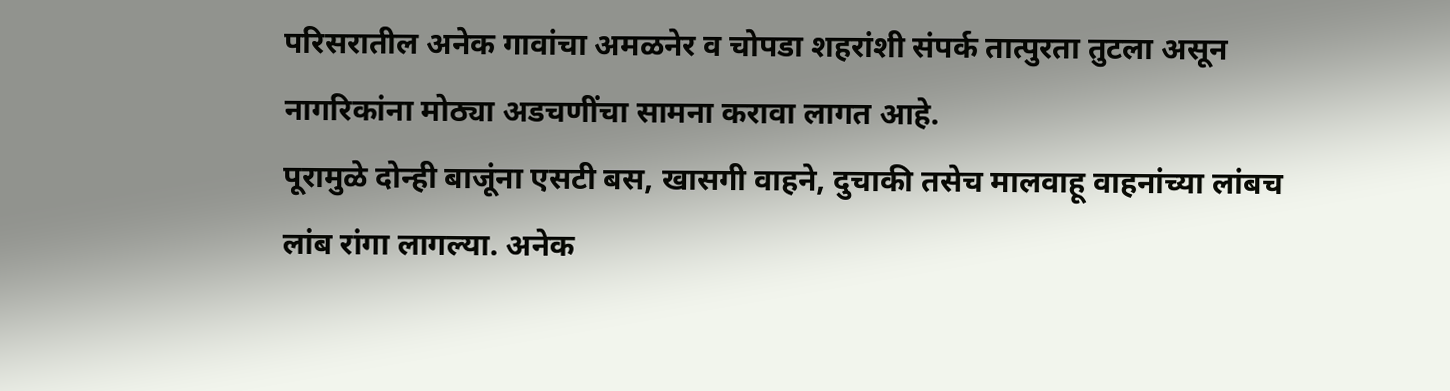परिसरातील अनेक गावांचा अमळनेर व चोपडा शहरांशी संपर्क तात्पुरता तुटला असून नागरिकांना मोठ्या अडचणींचा सामना करावा लागत आहे.
पूरामुळे दोन्ही बाजूंना एसटी बस, खासगी वाहने, दुचाकी तसेच मालवाहू वाहनांच्या लांबच लांब रांगा लागल्या. अनेक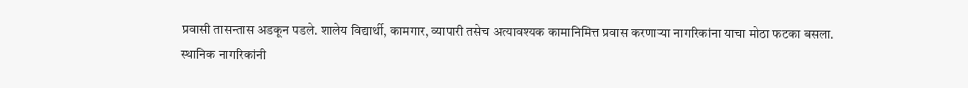प्रवासी तासन्तास अडकून पडले. शालेय विद्यार्थी, कामगार, व्यापारी तसेच अत्यावश्यक कामानिमित्त प्रवास करणाऱ्या नागरिकांना याचा मोठा फटका बसला.
स्थानिक नागरिकांनी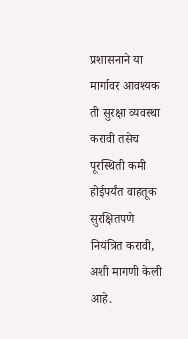प्रशासनाने या मार्गावर आवश्यक ती सुरक्षा व्यवस्था करावी तसेच पूरस्थिती कमी होईपर्यंत वाहतूक सुरक्षितपणे नियंत्रित करावी, अशी मागणी केली आहे.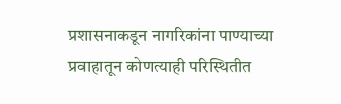प्रशासनाकडून नागरिकांना पाण्याच्या प्रवाहातून कोणत्याही परिस्थितीत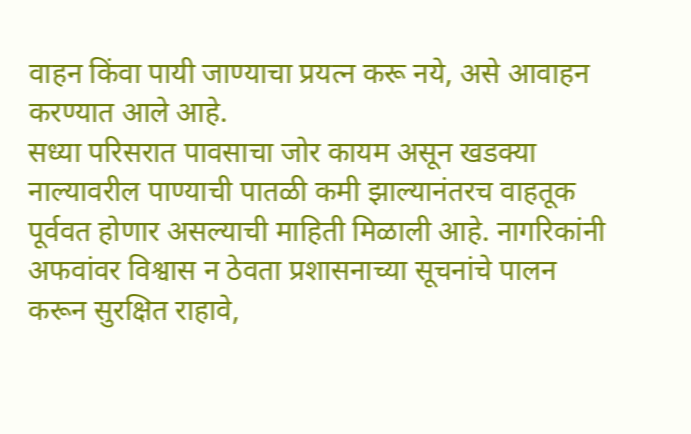वाहन किंवा पायी जाण्याचा प्रयत्न करू नये, असे आवाहन करण्यात आले आहे.
सध्या परिसरात पावसाचा जोर कायम असून खडक्या नाल्यावरील पाण्याची पातळी कमी झाल्यानंतरच वाहतूक पूर्ववत होणार असल्याची माहिती मिळाली आहे. नागरिकांनी अफवांवर विश्वास न ठेवता प्रशासनाच्या सूचनांचे पालन करून सुरक्षित राहावे,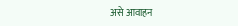असे आवाहन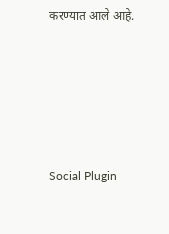करण्यात आले आहे.





Social Plugin